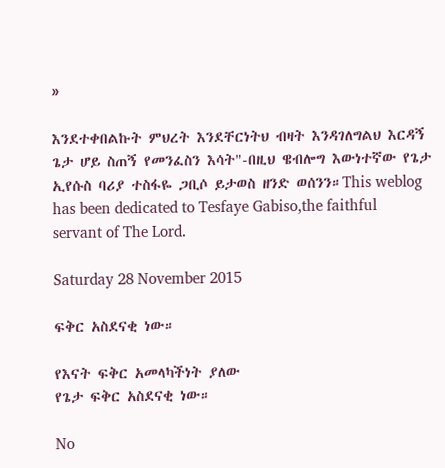»

እንደተቀበልኩት ምህረት እንደቸርነትህ ብዛት እንዳገለግልህ እርዳኝ ጌታ ሆይ ስጠኝ የመንፈስን እሳት"-በዚህ ዌብሎግ እውነተኛው የጌታ ኢየሱስ ባሪያ ተስፋዬ ጋቢሶ ይታወስ ዘንድ ወሰንን።This weblog has been dedicated to Tesfaye Gabiso,the faithful servant of The Lord.

Saturday 28 November 2015

ፍቅር አስደናቂ ነው።

የእናት ፍቅር አመላካችነት ያለው
የጌታ ፍቅር አስደናቂ ነው።

No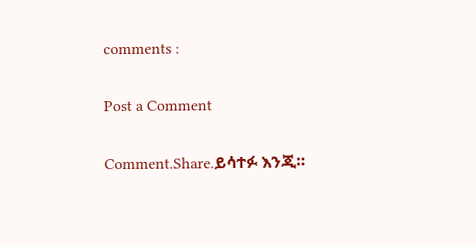comments :

Post a Comment

Comment.Share.ይሳተፉ እንጂ።